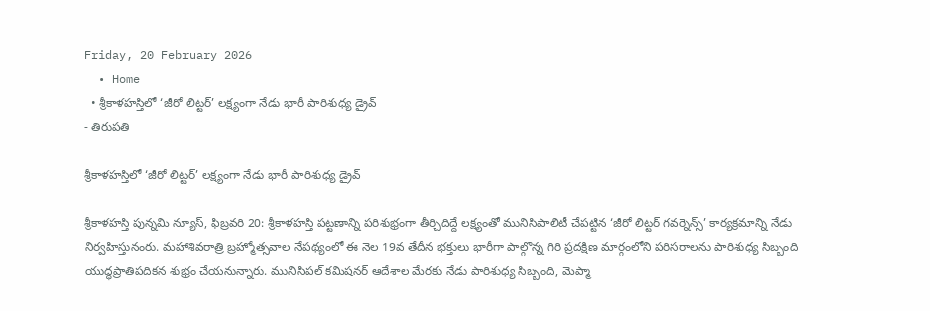Friday, 20 February 2026
  • Home
  • శ్రీకాళహస్తిలో ‘జీరో లిట్టర్’ లక్ష్యంగా నేడు భారీ పారిశుధ్య డ్రైవ్
- తిరుపతి

శ్రీకాళహస్తిలో ‘జీరో లిట్టర్’ లక్ష్యంగా నేడు భారీ పారిశుధ్య డ్రైవ్

శ్రీకాళహస్తి పున్నమి న్యూస్, ఫిబ్రవరి 20: శ్రీకాళహస్తి పట్టణాన్ని పరిశుభ్రంగా తీర్చిదిద్దే లక్ష్యంతో మునిసిపాలిటీ చేపట్టిన ‘జీరో లిట్టర్ గవర్నెన్స్’ కార్యక్రమాన్ని నేడు నిర్వహిస్తునంరు. మహాశివరాత్రి బ్రహ్మోత్సవాల నేపథ్యంలో ఈ నెల 19వ తేదీన భక్తులు భారీగా పాల్గొన్న గిరి ప్రదక్షిణ మార్గంలోని పరిసరాలను పారిశుధ్య సిబ్బంది యుద్ధప్రాతిపదికన శుభ్రం చేయనున్నారు. మునిసిపల్ కమిషనర్ ఆదేశాల మేరకు నేడు పారిశుధ్య సిబ్బంది, మెప్మా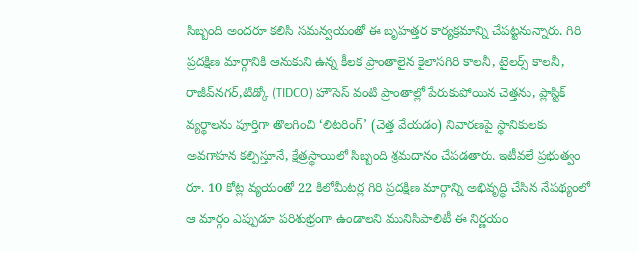సిబ్బంది అందరూ కలిసి సమన్వయంతో ఈ బృహత్తర కార్యక్రమాన్ని చేపట్టనున్నారు. గిరి ప్రదక్షిణ మార్గానికి ఆనుకుని ఉన్న కీలక ప్రాంతాలైన కైలాసగిరి కాలనీ, టైలర్స్ కాలనీ, రాజీవ్‌నగర్,టిడ్కో (TIDCO) హౌసెస్ వంటి ప్రాంతాల్లో పేరుకుపోయిన చెత్తను, ప్లాస్టిక్ వ్యర్థాలను పూర్తిగా తొలగించి ‘లిటరింగ్’ (చెత్త వేయడం) నివారణపై స్థానికులకు అవగాహన కల్పిస్తూనే, క్షేత్రస్థాయిలో సిబ్బంది శ్రమదానం చేపడతారు. ఇటీవలే ప్రభుత్వం రూ. 10 కోట్ల వ్యయంతో 22 కిలోమీటర్ల గిరి ప్రదక్షిణ మార్గాన్ని అభివృద్ధి చేసిన నేపథ్యంలో ఆ మార్గం ఎప్పుడూ పరిశుభ్రంగా ఉండాలని మునిసిపాలిటీ ఈ నిర్ణయం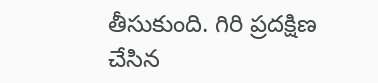తీసుకుంది. గిరి ప్రదక్షిణ చేసిన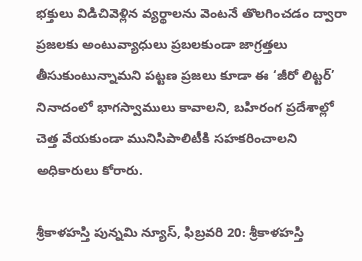భక్తులు విడిచివెళ్లిన వ్యర్థాలను వెంటనే తొలగించడం ద్వారా ప్రజలకు అంటువ్యాధులు ప్రబలకుండా జాగ్రత్తలు తీసుకుంటున్నామని పట్టణ ప్రజలు కూడా ఈ ‘జీరో లిట్టర్’ నినాదంలో భాగస్వాములు కావాలని, బహిరంగ ప్రదేశాల్లో చెత్త వేయకుండా మునిసిపాలిటీకి సహకరించాలని అధికారులు కోరారు.

శ్రీకాళహస్తి పున్నమి న్యూస్, ఫిబ్రవరి 20: శ్రీకాళహస్తి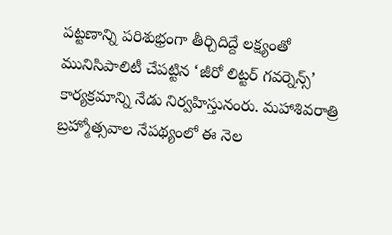పట్టణాన్ని పరిశుభ్రంగా తీర్చిదిద్దే లక్ష్యంతో మునిసిపాలిటీ చేపట్టిన ‘జీరో లిట్టర్ గవర్నెన్స్’ కార్యక్రమాన్ని నేడు నిర్వహిస్తునంరు. మహాశివరాత్రి బ్రహ్మోత్సవాల నేపథ్యంలో ఈ నెల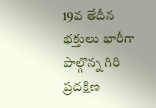19వ తేదీన భక్తులు భారీగా పాల్గొన్న గిరి ప్రదక్షిణ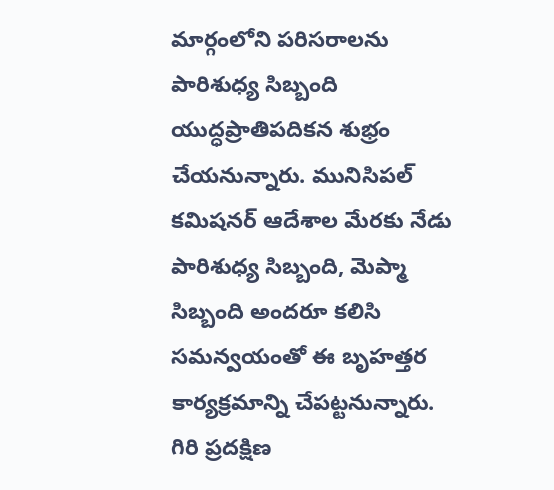మార్గంలోని పరిసరాలను పారిశుధ్య సిబ్బంది యుద్ధప్రాతిపదికన శుభ్రం చేయనున్నారు. మునిసిపల్ కమిషనర్ ఆదేశాల మేరకు నేడు పారిశుధ్య సిబ్బంది, మెప్మా సిబ్బంది అందరూ కలిసి సమన్వయంతో ఈ బృహత్తర కార్యక్రమాన్ని చేపట్టనున్నారు. గిరి ప్రదక్షిణ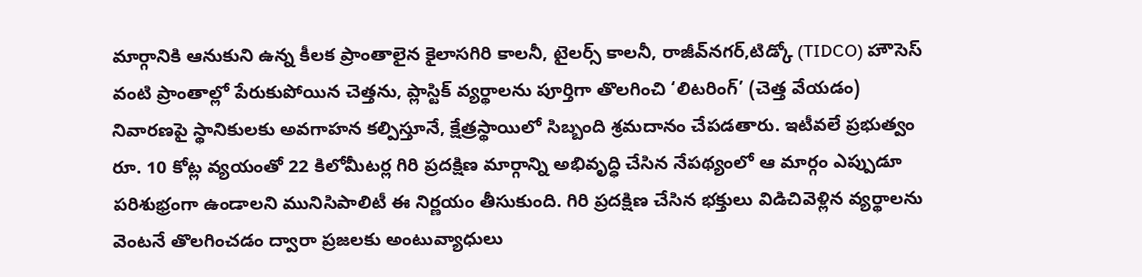మార్గానికి ఆనుకుని ఉన్న కీలక ప్రాంతాలైన కైలాసగిరి కాలనీ, టైలర్స్ కాలనీ, రాజీవ్‌నగర్,టిడ్కో (TIDCO) హౌసెస్ వంటి ప్రాంతాల్లో పేరుకుపోయిన చెత్తను, ప్లాస్టిక్ వ్యర్థాలను పూర్తిగా తొలగించి ‘లిటరింగ్’ (చెత్త వేయడం) నివారణపై స్థానికులకు అవగాహన కల్పిస్తూనే, క్షేత్రస్థాయిలో సిబ్బంది శ్రమదానం చేపడతారు. ఇటీవలే ప్రభుత్వం రూ. 10 కోట్ల వ్యయంతో 22 కిలోమీటర్ల గిరి ప్రదక్షిణ మార్గాన్ని అభివృద్ధి చేసిన నేపథ్యంలో ఆ మార్గం ఎప్పుడూ పరిశుభ్రంగా ఉండాలని మునిసిపాలిటీ ఈ నిర్ణయం తీసుకుంది. గిరి ప్రదక్షిణ చేసిన భక్తులు విడిచివెళ్లిన వ్యర్థాలను వెంటనే తొలగించడం ద్వారా ప్రజలకు అంటువ్యాధులు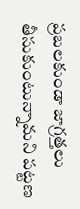ప్రబలకుండా జాగ్రత్తలు తీసుకుంటున్నామని పట్టణ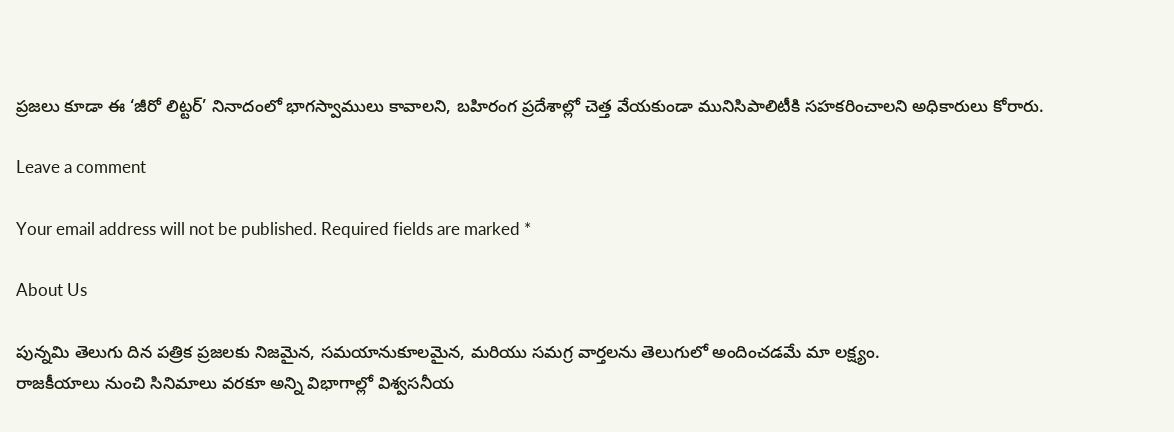ప్రజలు కూడా ఈ ‘జీరో లిట్టర్’ నినాదంలో భాగస్వాములు కావాలని, బహిరంగ ప్రదేశాల్లో చెత్త వేయకుండా మునిసిపాలిటీకి సహకరించాలని అధికారులు కోరారు.

Leave a comment

Your email address will not be published. Required fields are marked *

About Us

పున్నమి తెలుగు దిన పత్రిక ప్రజలకు నిజమైన, సమయానుకూలమైన, మరియు సమగ్ర వార్తలను తెలుగులో అందించడమే మా లక్ష్యం.
రాజకీయాలు నుంచి సినిమాలు వరకూ అన్ని విభాగాల్లో విశ్వసనీయ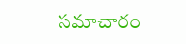సమాచారం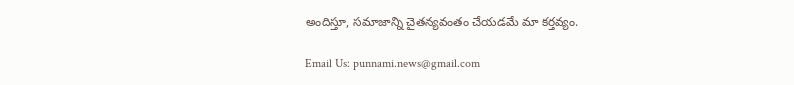అందిస్తూ, సమాజాన్ని చైతన్యవంతం చేయడమే మా కర్తవ్యం.

Email Us: punnami.news@gmail.com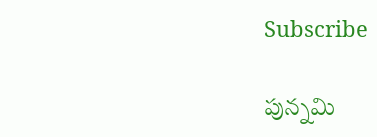Subscribe

పున్నమి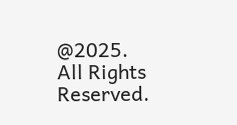@2025. All Rights Reserved.